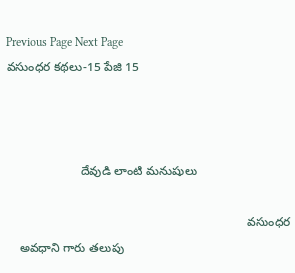Previous Page Next Page
వసుంధర కథలు-15 పేజి 15



                      దేవుడి లాంటి మనుషులు

                                                                       వసుంధర
    అవధాని గారు తలుపు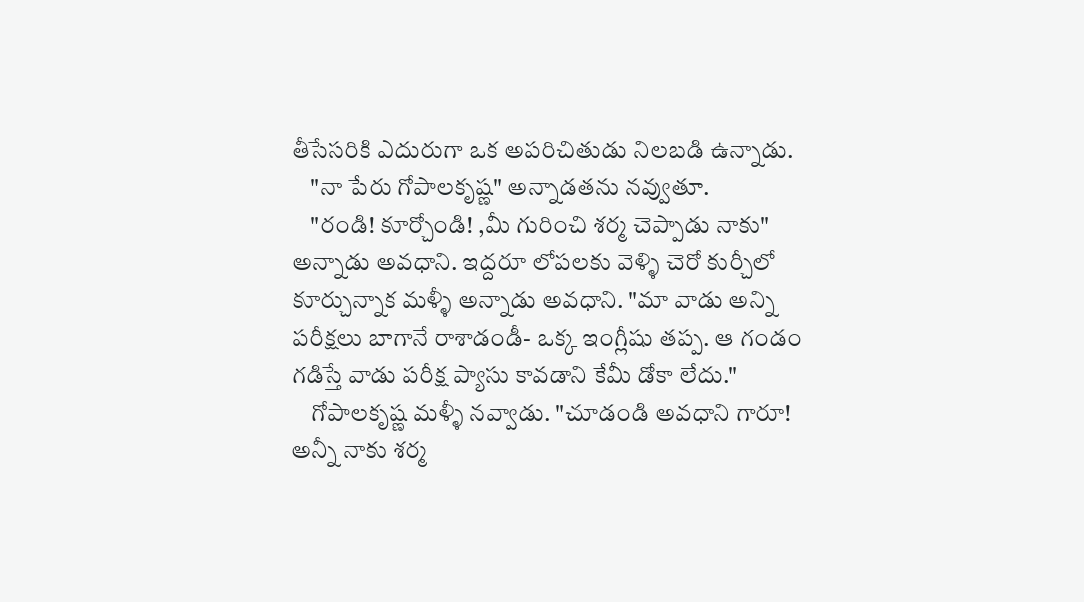తీసేసరికి ఎదురుగా ఒక అపరిచితుడు నిలబడి ఉన్నాడు.
    "నా పేరు గోపాలకృష్ణ" అన్నాడతను నవ్వుతూ.
    "రండి! కూర్చోండి! ,మీ గురించి శర్మ చెప్పాడు నాకు" అన్నాడు అవధాని. ఇద్దరూ లోపలకు వెళ్ళి చెరో కుర్చీలో కూర్చున్నాక మళ్ళీ అన్నాడు అవధాని. "మా వాడు అన్ని పరీక్షలు బాగానే రాశాడండీ- ఒక్క ఇంగ్లీషు తప్ప. ఆ గండం గడిస్తే వాడు పరీక్ష ప్యాసు కావడాని కేమీ డోకా లేదు."
    గోపాలకృష్ణ మళ్ళీ నవ్వాడు. "చూడండి అవధాని గారూ! అన్నీ నాకు శర్మ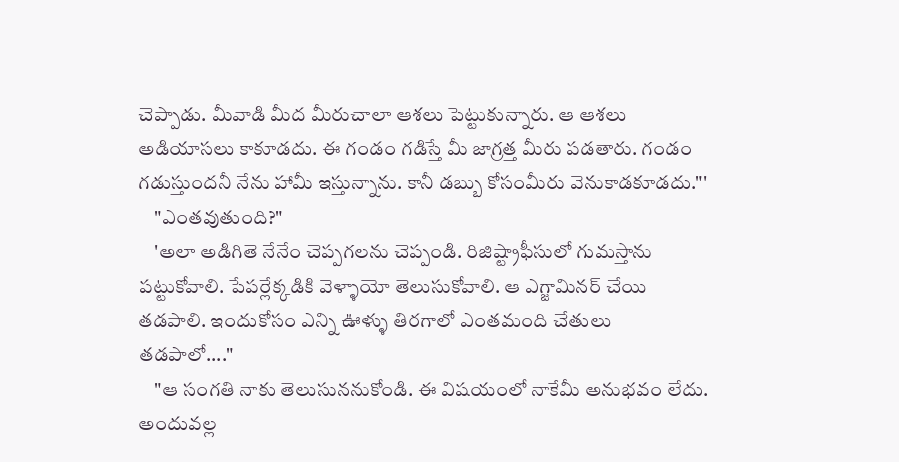చెప్పాడు. మీవాడి మీద మీరుచాలా ఆశలు పెట్టుకున్నారు. ఆ ఆశలు అడియాసలు కాకూడదు. ఈ గండం గడిస్తే మీ జాగ్రత్త మీరు పడతారు. గండం గడుస్తుందనీ నేను హామీ ఇస్తున్నాను. కానీ డబ్బు కోసంమీరు వెనుకాడకూడదు."'
    "ఎంతవుతుంది?"
    'అలా అడిగితె నేనేం చెప్పగలను చెప్పండి. రిజిష్ట్రాఫీసులో గుమస్తాను పట్టుకోవాలి. పేపర్లేక్కడికి వెళ్ళాయో తెలుసుకోవాలి. ఆ ఎగ్జామినర్ చేయి తడపాలి. ఇందుకోసం ఎన్ని ఊళ్ళు తిరగాలో ఎంతమంది చేతులు తడపాలో...."
    "ఆ సంగతి నాకు తెలుసుననుకోండి. ఈ విషయంలో నాకేమీ అనుభవం లేదు. అందువల్ల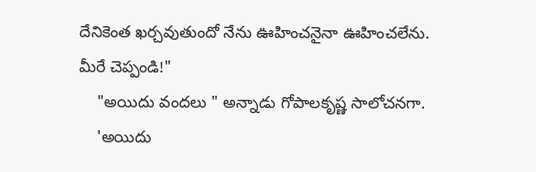దేనికెంత ఖర్చవుతుందో నేను ఊహించనైనా ఊహించలేను. మీరే చెప్పండి!"
    "అయిదు వందలు " అన్నాడు గోపాలకృష్ణ సాలోచనగా.
    'అయిదు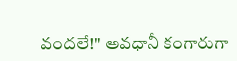వందలే!" అవధానీ కంగారుగా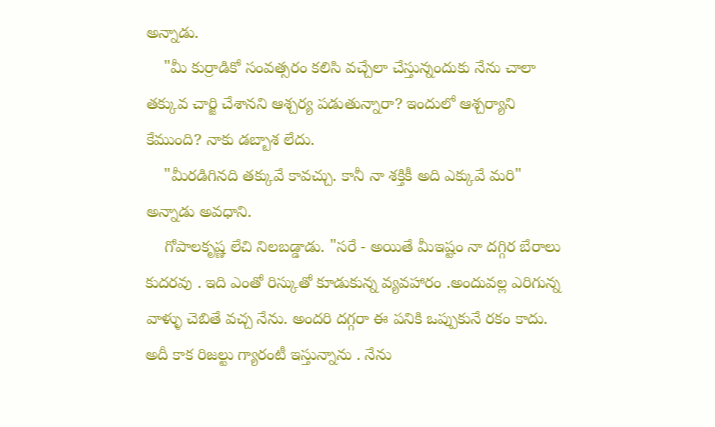అన్నాడు.
    "మీ కుర్రాడికో సంవత్సరం కలిసి వచ్చేలా చేస్తున్నందుకు నేను చాలా తక్కువ చార్జి చేశానని ఆశ్చర్య పడుతున్నారా? ఇందులో ఆశ్చర్యాని కేముంది? నాకు డబ్బాశ లేదు.
    "మీరడిగినది తక్కువే కావచ్చు. కానీ నా శక్తికీ అది ఎక్కువే మరి" అన్నాడు అవధాని.
    గోపాలకృష్ణ లేచి నిలబడ్డాడు. "సరే - అయితే మీఇష్టం నా దగ్గిర బేరాలు కుదరవు . ఇది ఎంతో రిస్కుతో కూడుకున్న వ్యవహారం .అందువల్ల ఎరిగున్న వాళ్ళు చెబితే వచ్చ నేను. అందరి దగ్గరా ఈ పనికి ఒప్పుకునే రకం కాదు. అదీ కాక రిజల్టు గ్యారంటీ ఇస్తున్నాను . నేను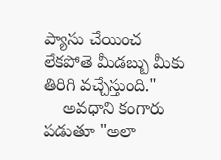ప్యాసు చేయించ లేకపోతె మీడబ్బు మీకు తిరిగి వచ్చేస్తుంది."
    అవధాని కంగారు పడుతూ "అలా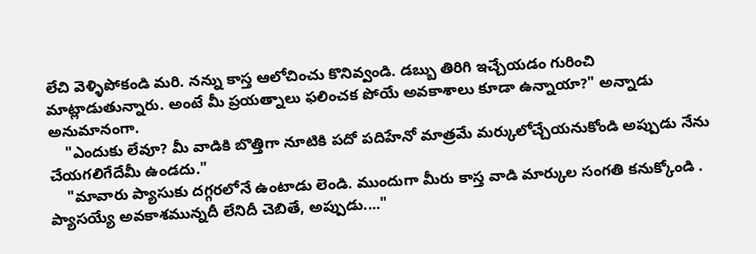లేచి వెళ్ళిపోకండి మరి. నన్ను కాస్త ఆలోచించు కొనివ్వండి. డబ్బు తిరిగి ఇచ్చేయడం గురించి మాట్లాడుతున్నారు. అంటే మీ ప్రయత్నాలు ఫలించక పోయే అవకాశాలు కూడా ఉన్నాయా?" అన్నాడు అనుమానంగా.
    "ఎందుకు లేవూ? మీ వాడికి బొత్తిగా నూటికి పదో పదిహేనో మాత్రమే మర్కులోచ్చేయనుకోండి అప్పుడు నేను చేయగలిగేదేమీ ఉండదు."
    "మావారు ప్యాసుకు దగ్గరలోనే ఉంటాడు లెండి. ముందుగా మీరు కాస్త వాడి మార్కుల సంగతి కనుక్కోండి . ప్యాసయ్యే అవకాశమున్నదీ లేనిదీ చెబితే, అప్పుడు...."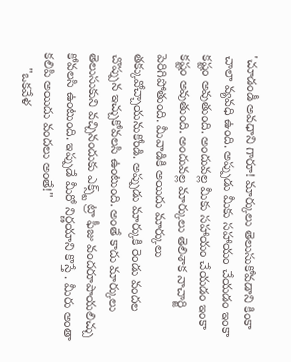'చూడండీ అవధాని గారూ! మార్కులు తెలుసుకోవడాని కింకా చాలా వ్యవధి ఉంది. అప్పుడు మీకు సహాయం చేయడం ఇంకా కష్టం అవుతుంది. అందువల్ల మీకు సహాయం చేయడం ఇంకా కష్టం అవుతుంది. అందువల్ల మార్కులు తెలిశాక నాచార్జి పెరిగిపోతుంది. మీవాడికి అయిదు మార్కులు తక్కువోచ్చాయనుకోండి. అప్పుడు మార్కుకి రెండు వందల చొప్పున ఇచ్చుకోవలసి ఉంటుంది. అంతే కాదు మార్కులు తెలుసుకుని వచ్చినందుకు ఎక్స్ట్ ట్రా ఫీజు వందరూపాయలిచ్చు కోవలసి ఉంటుంది. ఇప్పుడే మీరో నిర్ణయాని కొస్తే . మీరు అంతా కలిపి అయిదు వందలు అంతే!"
    "ఒకవేళ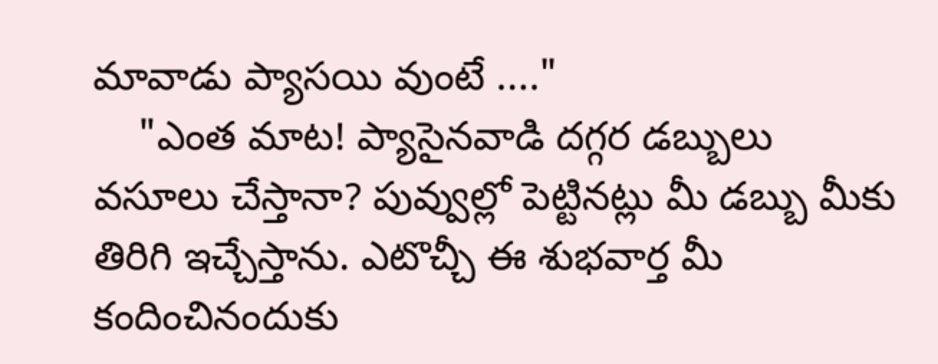మావాడు ప్యాసయి వుంటే ...."
    "ఎంత మాట! ప్యాసైనవాడి దగ్గర డబ్బులు వసూలు చేస్తానా? పువ్వుల్లో పెట్టినట్లు మీ డబ్బు మీకు తిరిగి ఇచ్చేస్తాను. ఎటొచ్చీ ఈ శుభవార్త మీ కందించినందుకు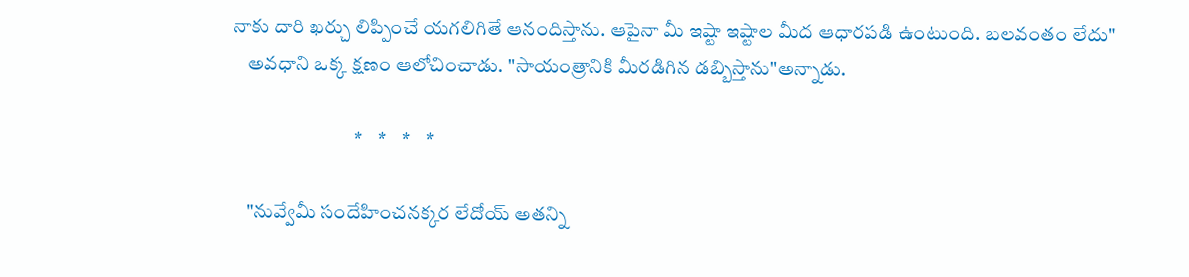నాకు దారి ఖర్చు లిప్పించే యగలిగితే ఆనందిస్తాను. ఆపైనా మీ ఇష్టా ఇష్టాల మీద ఆధారపడి ఉంటుంది. బలవంతం లేదు"
    అవధాని ఒక్క క్షణం ఆలోచించాడు. "సాయంత్రానికి మీరడిగిన డబ్బిస్తాను"అన్నాడు.

                               *    *    *    *

    "నువ్వేమీ సందేహించనక్కర లేదోయ్ అతన్ని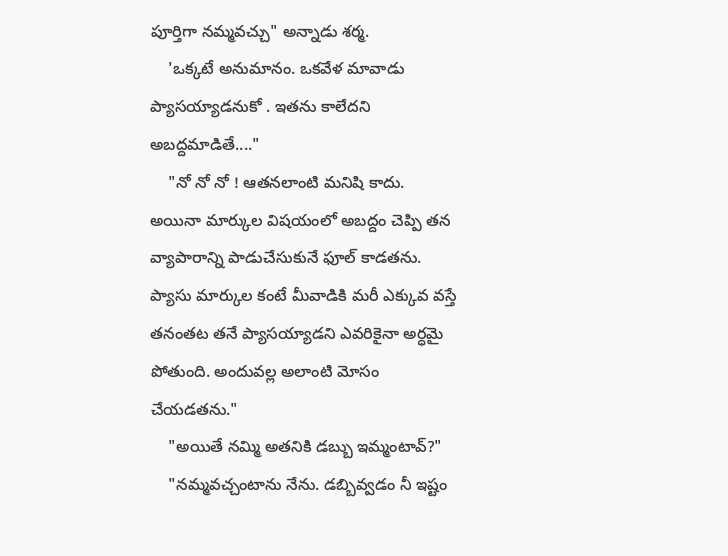పూర్తిగా నమ్మవచ్చు" అన్నాడు శర్మ.
    'ఒక్కటే అనుమానం. ఒకవేళ మావాడు ప్యాసయ్యాడనుకో . ఇతను కాలేదని అబద్దమాడితే...."
    "నో నో నో ! ఆతనలాంటి మనిషి కాదు. అయినా మార్కుల విషయంలో అబద్దం చెప్పి తన వ్యాపారాన్ని పాడుచేసుకునే ఫూల్ కాడతను. ప్యాసు మార్కుల కంటే మీవాడికి మరీ ఎక్కువ వస్తే తనంతట తనే ప్యాసయ్యాడని ఎవరికైనా అర్ధమై పోతుంది. అందువల్ల అలాంటి మోసం చేయడతను."
    "అయితే నమ్మి అతనికి డబ్బు ఇమ్మంటావ్?"
    "నమ్మవచ్చంటాను నేను. డబ్బివ్వడం నీ ఇష్టం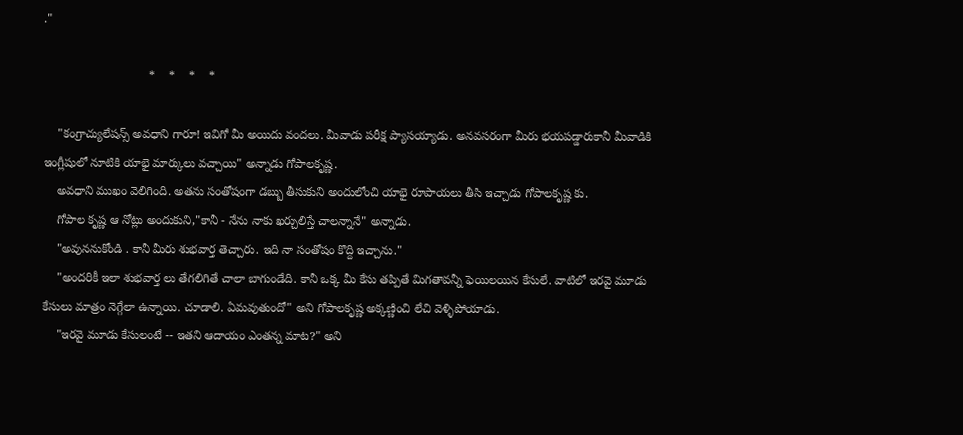."

                               *    *    *    *

    "కంగ్రాచ్యులేషన్స్ అవధాని గారూ! ఇవిగో మీ అయిదు వందలు. మీవాడు పరీక్ష ప్యాసయ్యాడు. అనవసరంగా మీరు భయపడ్డారుకానీ మీవాడికి ఇంగ్లీషులో నూటికి యాభై మార్కులు వచ్చాయి" అన్నాడు గోపాలకృష్ణ.
    అవధాని ముఖం వెలిగింది. అతను సంతోషంగా డబ్బు తీసుకుని అందులోంచి యాభై రూపాయలు తీసి ఇచ్చాడు గోపాలకృష్ణ కు.
    గోపాల కృష్ణ ఆ నోట్లు అందుకుని,"కానీ - నేను నాకు ఖర్చులిస్తే చాలన్నానే" అన్నాడు.
    "అవుననుకోండి . కానీ మీరు శుభవార్త తెచ్చారు. ఇది నా సంతోషం కొద్ది ఇచ్చాను."
    "అందరికీ ఇలా శుభవార్త లు తేగలిగితే చాలా బాగుండేది. కానీ ఒక్క మీ కేసు తప్పితే మిగతావన్నీ ఫెయిలయిన కేసులే. వాటిలో ఇరవై మూడు కేసులు మాత్రం నెగ్గేలా ఉన్నాయి. చూడాలి. ఏమవుతుందో" అని గోపాలకృష్ణ అక్కణ్ణించి లేచి వెళ్ళిపోయాడు.
    "ఇరవై మూడు కేసులంటే -- ఇతని ఆదాయం ఎంతన్న మాట?" అని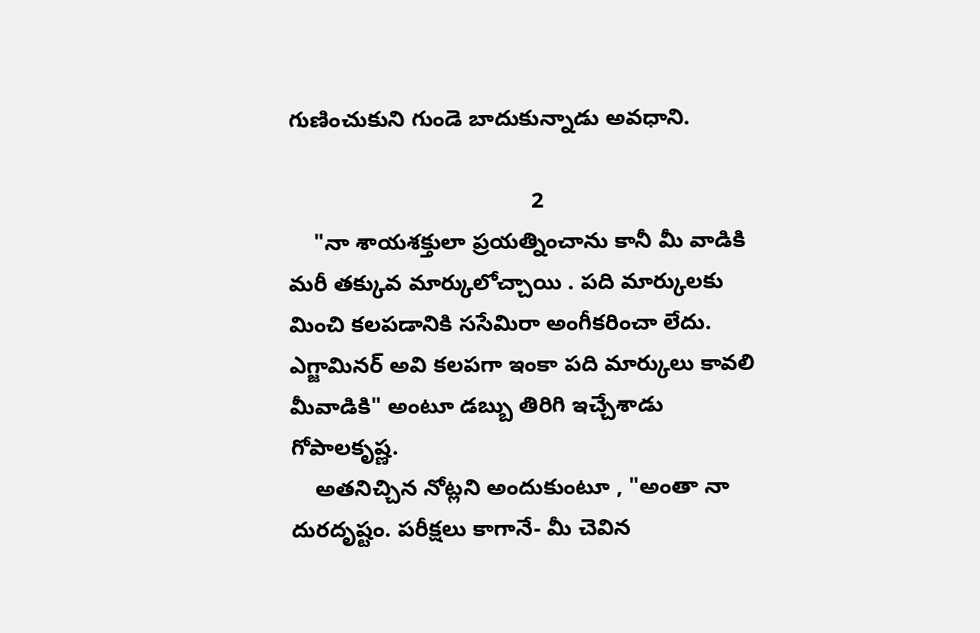గుణించుకుని గుండె బాదుకున్నాడు అవధాని.

                                       2
    "నా శాయశక్తులా ప్రయత్నించాను కానీ మీ వాడికి మరీ తక్కువ మార్కులోచ్చాయి . పది మార్కులకు మించి కలపడానికి ససేమిరా అంగీకరించా లేదు. ఎగ్జామినర్ అవి కలపగా ఇంకా పది మార్కులు కావలి మీవాడికి" అంటూ డబ్బు తిరిగి ఇచ్చేశాడు గోపాలకృష్ణ.
    అతనిచ్చిన నోట్లని అందుకుంటూ , "అంతా నా దురదృష్టం. పరీక్షలు కాగానే- మీ చెవిన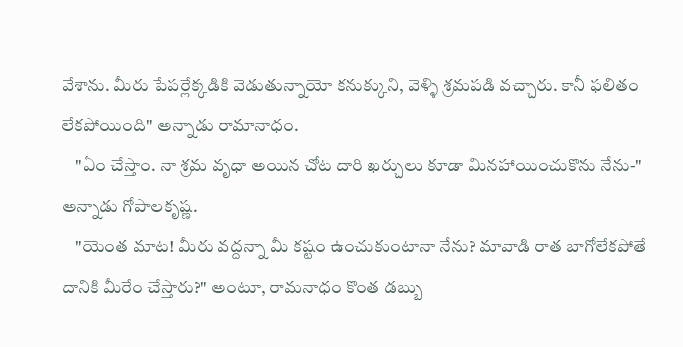వేశాను. మీరు పేపర్లేక్కడికి వెడుతున్నాయో కనుక్కుని, వెళ్ళి శ్రమపడి వచ్చారు. కానీ ఫలితం లేకపోయింది" అన్నాడు రామానాధం.
    "ఏం చేస్తాం. నా శ్రమ వృధా అయిన చోట దారి ఖర్చులు కూడా మినహాయించుకొను నేను-" అన్నాడు గోపాలకృష్ణ.
    "యెంత మాట! మీరు వద్దన్నా మీ కష్టం ఉంచుకుంటానా నేను? మావాడి రాత బాగోలేకపోతే దానికి మీరేం చేస్తారు?" అంటూ, రామనాధం కొంత డబ్బు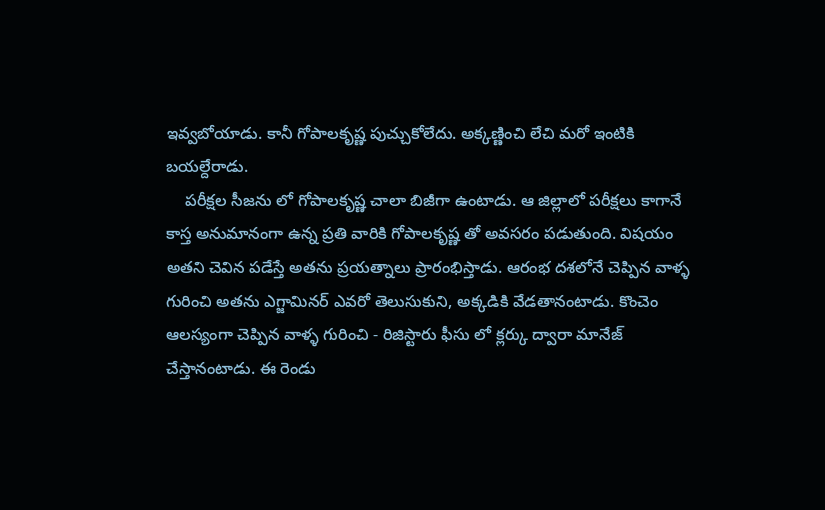ఇవ్వబోయాడు. కానీ గోపాలకృష్ణ పుచ్చుకోలేదు. అక్కణ్ణించి లేచి మరో ఇంటికి బయల్దేరాడు.
    పరీక్షల సీజను లో గోపాలకృష్ణ చాలా బిజీగా ఉంటాడు. ఆ జిల్లాలో పరీక్షలు కాగానే కాస్త అనుమానంగా ఉన్న ప్రతి వారికి గోపాలకృష్ణ తో అవసరం పడుతుంది. విషయం అతని చెవిన పడేస్తే అతను ప్రయత్నాలు ప్రారంభిస్తాడు. ఆరంభ దశలోనే చెప్పిన వాళ్ళ గురించి అతను ఎగ్జామినర్ ఎవరో తెలుసుకుని, అక్కడికి వేడతానంటాడు. కొంచెం ఆలస్యంగా చెప్పిన వాళ్ళ గురించి - రిజిస్టారు ఫీసు లో క్లర్కు ద్వారా మానేజ్ చేస్తానంటాడు. ఈ రెండు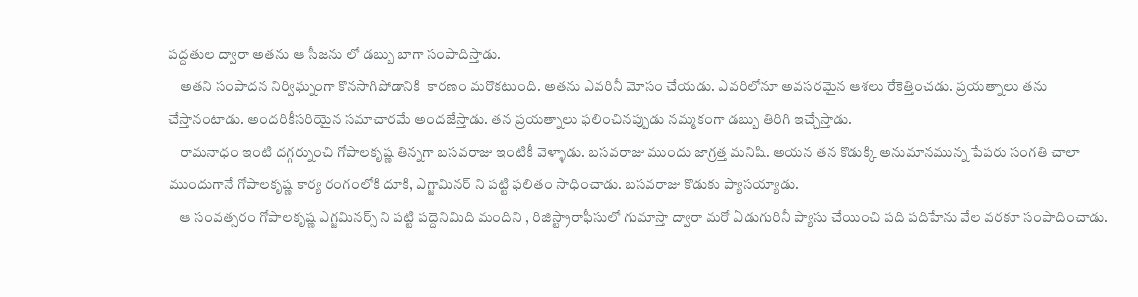పద్దతుల ద్వారా అతను ఆ సీజను లో డబ్బు బాగా సంపాదిస్తాడు.
    అతని సంపాదన నిర్విఘ్నంగా కొనసాగిపోడానికి  కారణం మరొకటుంది. అతను ఎవరినీ మోసం చేయడు. ఎవరిలోనూ అవసరమైన ఆశలు రేకెత్తించడు. ప్రయత్నాలు తను చేస్తానంటాడు. అందరికీసరియైన సమాచారమే అందజేస్తాడు. తన ప్రయత్నాలు ఫలించినప్పుడు నమ్మకంగా డబ్బు తిరిగి ఇచ్చేస్తాడు.
    రామనాధం ఇంటి దగ్గర్నుంచి గోపాలకృష్ణ తిన్నగా బసవరాజు ఇంటికీ వెళ్ళాడు. బసవరాజు ముందు జాగ్రత్త మనిషి. అయన తన కొడుక్కి అనుమానమున్న పేపరు సంగతి చాలా ముందుగానే గోపాలకృష్ణ కార్య రంగంలోకి దూకి, ఎగ్జామినర్ ని పట్టి ఫలితం సాధించాడు. బసవరాజు కొడుకు ప్యాసయ్యాడు.
    ఆ సంవత్సరం గోపాలకృష్ణ ఎగ్జమినర్స్ ని పట్టి పద్దెనిమిది మందిని , రిజిస్ట్రారాఫీసులో గుమాస్తా ద్వారా మరో ఏడుగురినీ ప్యాసు చేయించి పది పదిహేను వేల వరకూ సంపాదించాడు.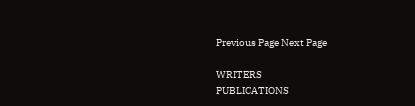Previous Page Next Page

WRITERS
PUBLICATIONS